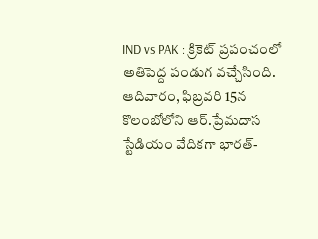IND vs PAK : క్రికెట్ ప్రపంచంలో అతిపెద్ద పండుగ వచ్చేసింది. ఆదివారం, ఫిబ్రవరి 15న కొలంబోలోని ఆర్.ప్రేమదాస స్టేడియం వేదికగా భారత్-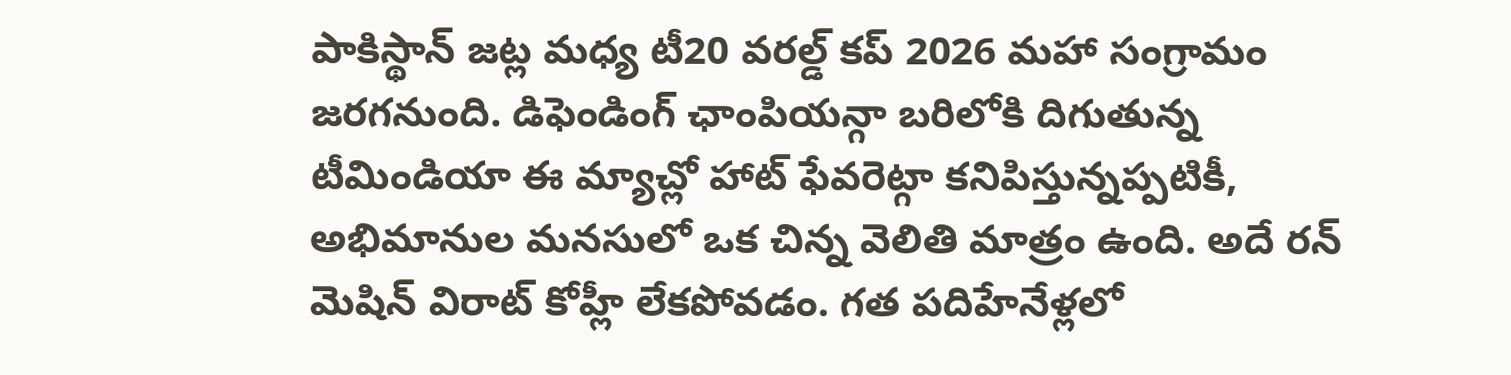పాకిస్థాన్ జట్ల మధ్య టీ20 వరల్డ్ కప్ 2026 మహా సంగ్రామం జరగనుంది. డిఫెండింగ్ ఛాంపియన్గా బరిలోకి దిగుతున్న టీమిండియా ఈ మ్యాచ్లో హాట్ ఫేవరెట్గా కనిపిస్తున్నప్పటికీ, అభిమానుల మనసులో ఒక చిన్న వెలితి మాత్రం ఉంది. అదే రన్ మెషిన్ విరాట్ కోహ్లీ లేకపోవడం. గత పదిహేనేళ్లలో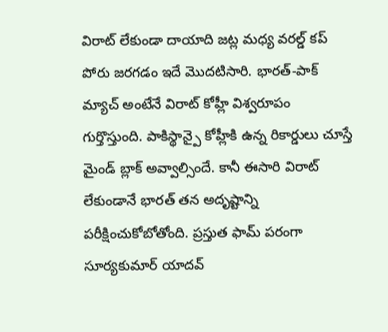విరాట్ లేకుండా దాయాది జట్ల మధ్య వరల్డ్ కప్ పోరు జరగడం ఇదే మొదటిసారి. భారత్-పాక్ మ్యాచ్ అంటేనే విరాట్ కోహ్లీ విశ్వరూపం గుర్తొస్తుంది. పాకిస్థాన్పై కోహ్లీకి ఉన్న రికార్డులు చూస్తే మైండ్ బ్లాక్ అవ్వాల్సిందే. కానీ ఈసారి విరాట్ లేకుండానే భారత్ తన అదృష్టాన్ని పరీక్షించుకోబోతోంది. ప్రస్తుత ఫామ్ పరంగా సూర్యకుమార్ యాదవ్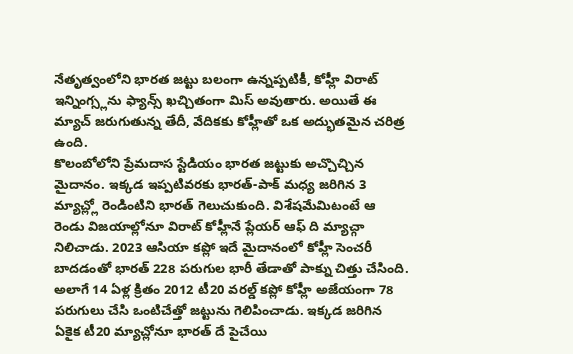నేతృత్వంలోని భారత జట్టు బలంగా ఉన్నప్పటికీ, కోహ్లీ విరాట్ ఇన్నింగ్స్లను ఫ్యాన్స్ ఖచ్చితంగా మిస్ అవుతారు. అయితే ఈ మ్యాచ్ జరుగుతున్న తేదీ, వేదికకు కోహ్లీతో ఒక అద్భుతమైన చరిత్ర ఉంది.
కొలంబోలోని ప్రేమదాస స్టేడియం భారత జట్టుకు అచ్చొచ్చిన మైదానం. ఇక్కడ ఇప్పటివరకు భారత్-పాక్ మధ్య జరిగిన 3 మ్యాచ్ల్లో రెండింటిని భారత్ గెలుచుకుంది. విశేషమేమిటంటే ఆ రెండు విజయాల్లోనూ విరాట్ కోహ్లీనే ప్లేయర్ ఆఫ్ ది మ్యాచ్గా నిలిచాడు. 2023 ఆసియా కప్లో ఇదే మైదానంలో కోహ్లీ సెంచరీ బాదడంతో భారత్ 228 పరుగుల భారీ తేడాతో పాక్ను చిత్తు చేసింది. అలాగే 14 ఏళ్ల క్రితం 2012 టీ20 వరల్డ్ కప్లో కోహ్లీ అజేయంగా 78 పరుగులు చేసి ఒంటిచేత్తో జట్టును గెలిపించాడు. ఇక్కడ జరిగిన ఏకైక టీ20 మ్యాచ్లోనూ భారత్ దే పైచేయి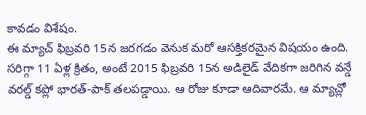కావడం విశేషం.
ఈ మ్యాచ్ ఫిబ్రవరి 15న జరగడం వెనుక మరో ఆసక్తికరమైన విషయం ఉంది. సరిగ్గా 11 ఏళ్ల క్రితం, అంటే 2015 ఫిబ్రవరి 15న అడిలైడ్ వేదికగా జరిగిన వన్డే వరల్డ్ కప్లో భారత్-పాక్ తలపడ్డాయి. ఆ రోజు కూడా ఆదివారమే. ఆ మ్యాచ్లో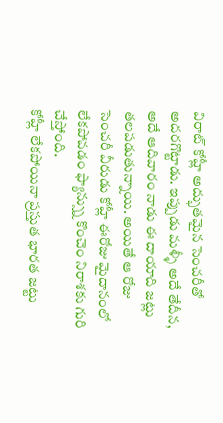విరాట్ కోహ్లీ అద్భుతమైన సెంచరీతో అదరగొట్టాడు. ఇప్పుడు మళ్ళీ అదే తేదీన, అదే ఆదివారం నాడు ఈ దాయాది జట్లు తలపడుతున్నాయి. అయితే ఆ రోజు సెంచరీ వీరుడు కోహ్లీ ఈరోజు మైదానంలో లేకపోవడం ఫ్యాన్స్ను కొంచెం నిరాశకు గురి చేస్తోంది.
కోహ్లీ లేకపోయినా ప్రస్తుత భారత జట్టు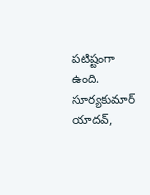పటిష్టంగా ఉంది. సూర్యకుమార్ యాదవ్,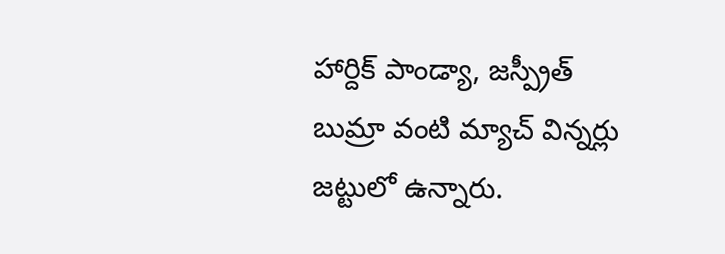హార్దిక్ పాండ్యా, జస్ప్రీత్ బుమ్రా వంటి మ్యాచ్ విన్నర్లు జట్టులో ఉన్నారు.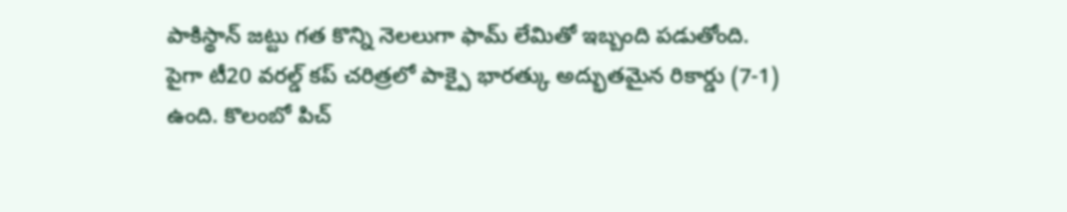పాకిస్థాన్ జట్టు గత కొన్ని నెలలుగా ఫామ్ లేమితో ఇబ్బంది పడుతోంది. పైగా టీ20 వరల్డ్ కప్ చరిత్రలో పాక్పై భారత్కు అద్భుతమైన రికార్డు (7-1) ఉంది. కొలంబో పిచ్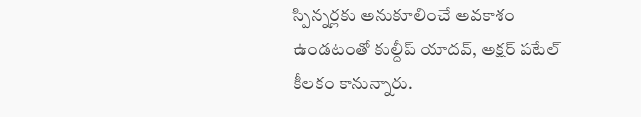స్పిన్నర్లకు అనుకూలించే అవకాశం ఉండటంతో కుల్దీప్ యాదవ్, అక్షర్ పటేల్ కీలకం కానున్నారు.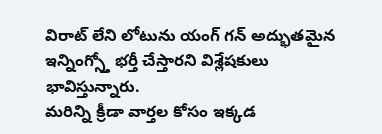విరాట్ లేని లోటును యంగ్ గన్ అద్భుతమైన ఇన్నింగ్స్తో భర్తీ చేస్తారని విశ్లేషకులు భావిస్తున్నారు.
మరిన్ని క్రీడా వార్తల కోసం ఇక్కడ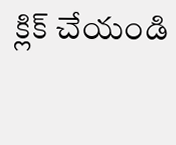క్లిక్ చేయండి